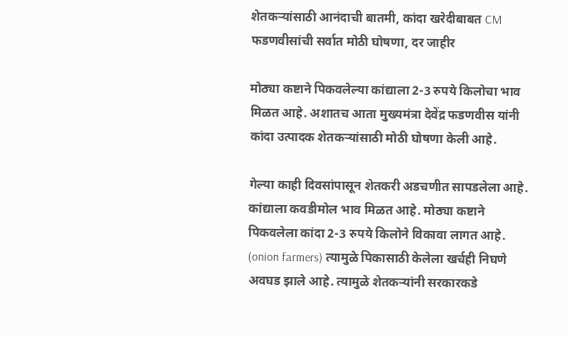शेतकऱ्यांसाठी आनंदाची बातमी, कांदा खरेदीबाबत CM फडणवीसांची सर्वात मोठी घोषणा, दर जाहीर

मोठ्या कष्टाने पिकवलेल्या कांद्याला 2-3 रुपये किलोचा भाव मिळत आहे. अशातच आता मुख्यमंत्रा देवेंद्र फडणवीस यांनी कांदा उत्पादक शेतकऱ्यांसाठी मोठी घोषणा केली आहे.

गेल्या काही दिवसांपासून शेतकरी अडचणीत सापडलेला आहे. कांद्याला कवडीमोल भाव मिळत आहे. मोठ्या कष्टाने पिकवलेला कांदा 2-3 रुपये किलोने विकावा लागत आहे. (onion farmers) त्यामुळे पिकासाठी केलेला खर्चही निघणे अवघड झाले आहे. त्यामुळे शेतकऱ्यांनी सरकारकडे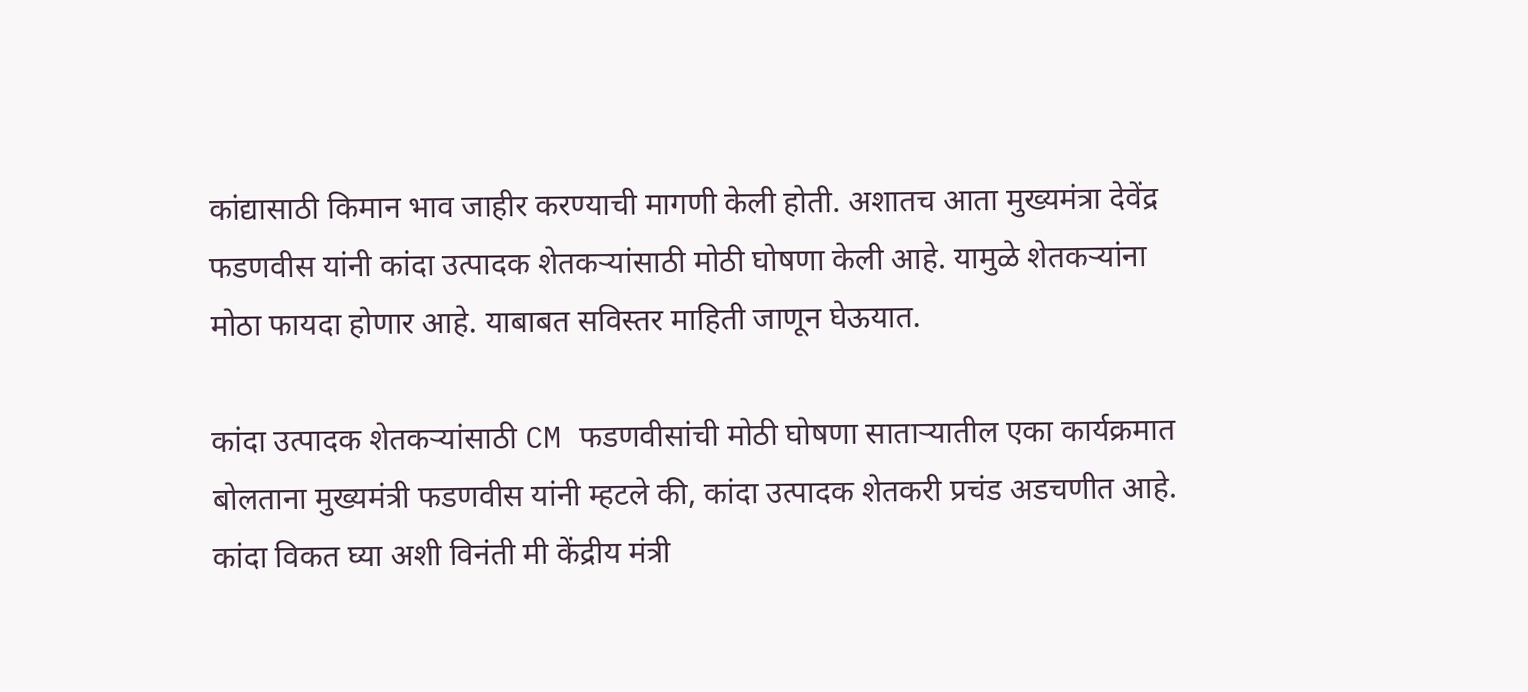कांद्यासाठी किमान भाव जाहीर करण्याची मागणी केली होती. अशातच आता मुख्यमंत्रा देवेंद्र फडणवीस यांनी कांदा उत्पादक शेतकऱ्यांसाठी मोठी घोषणा केली आहे. यामुळे शेतकऱ्यांना मोठा फायदा होणार आहे. याबाबत सविस्तर माहिती जाणून घेऊयात.

कांदा उत्पादक शेतकऱ्यांसाठी CM फडणवीसांची मोठी घोषणा साताऱ्यातील एका कार्यक्रमात बोलताना मुख्यमंत्री फडणवीस यांनी म्हटले की, कांदा उत्पादक शेतकरी प्रचंड अडचणीत आहे. कांदा विकत घ्या अशी विनंती मी केंद्रीय मंत्री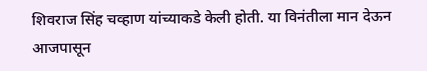शिवराज सिंह चव्हाण यांच्याकडे केली होती. या विनंतीला मान देऊन आजपासून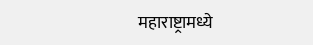महाराष्ट्रामध्ये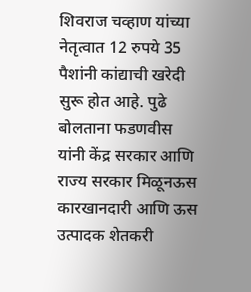शिवराज चव्हाण यांच्या नेतृत्वात 12 रुपये 35 पैशांनी कांद्याची खरेदी सुरू होत आहे. पुढे बोलताना फडणवीस यांनी केंद्र सरकार आणि राज्य सरकार मिळूनऊस कारखानदारी आणि ऊस उत्पादक शेतकरी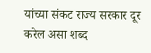यांच्या संकट राज्य सरकार दूर करेल असा शब्द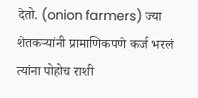देतो. (onion farmers) ज्या शेतकऱ्यांनी प्रामाणिकपणे कर्ज भरलं त्यांना पोहोच राशी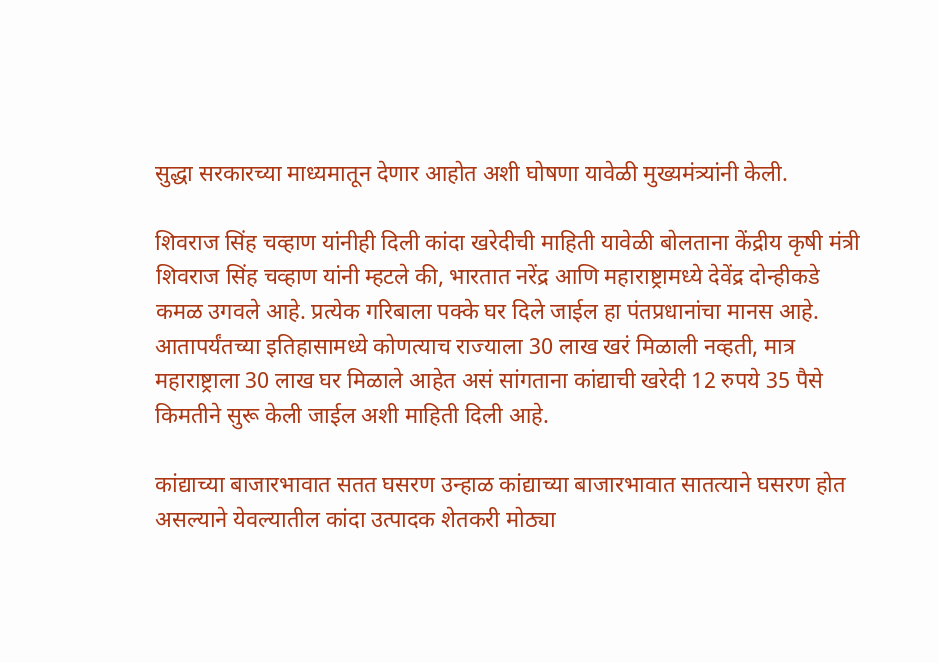सुद्धा सरकारच्या माध्यमातून देणार आहोत अशी घोषणा यावेळी मुख्यमंत्र्यांनी केली.

शिवराज सिंह चव्हाण यांनीही दिली कांदा खरेदीची माहिती यावेळी बोलताना केंद्रीय कृषी मंत्री शिवराज सिंह चव्हाण यांनी म्हटले की, भारतात नरेंद्र आणि महाराष्ट्रामध्ये देवेंद्र दोन्हीकडे कमळ उगवले आहे. प्रत्येक गरिबाला पक्के घर दिले जाईल हा पंतप्रधानांचा मानस आहे. आतापर्यंतच्या इतिहासामध्ये कोणत्याच राज्याला 30 लाख खरं मिळाली नव्हती, मात्र महाराष्ट्राला 30 लाख घर मिळाले आहेत असं सांगताना कांद्याची खरेदी 12 रुपये 35 पैसे किमतीने सुरू केली जाईल अशी माहिती दिली आहे.

कांद्याच्या बाजारभावात सतत घसरण उन्हाळ कांद्याच्या बाजारभावात सातत्याने घसरण होत असल्याने येवल्यातील कांदा उत्पादक शेतकरी मोठ्या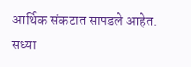आर्थिक संकटात सापडले आहेत. सध्या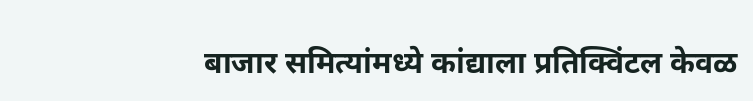बाजार समित्यांमध्ये कांद्याला प्रतिक्विंटल केवळ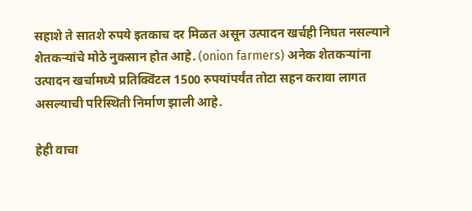सहाशे ते सातशे रुपये इतकाच दर मिळत असून उत्पादन खर्चही निघत नसल्याने शेतकऱ्यांचे मोठे नुकसान होत आहे. (onion farmers) अनेक शेतकऱ्यांना उत्पादन खर्चामध्ये प्रतिक्विंटल 1500 रुपयांपर्यंत तोटा सहन करावा लागत असल्याची परिस्थिती निर्माण झाली आहे.

हेही वाचा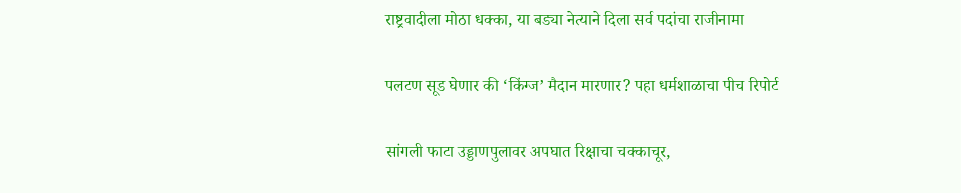राष्ट्रवादीला मोठा धक्का, या बड्या नेत्याने दिला सर्व पदांचा राजीनामा

पलटण सूड घेणार की ‘किंग्ज’ मैदान मारणार? पहा धर्मशाळाचा पीच रिपोर्ट

सांगली फाटा उड्डाणपुलावर अपघात रिक्षाचा चक्काचूर,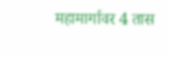महामार्गावर 4 तास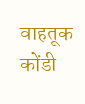वाहतूक कोंडी